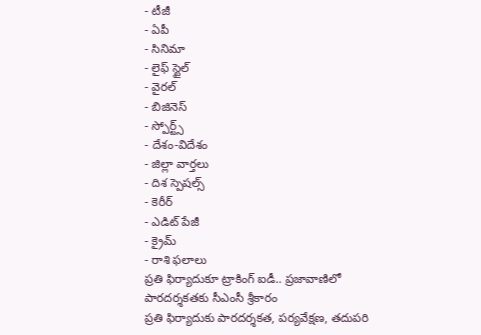- టీజీ
- ఏపీ
- సినిమా
- లైఫ్ స్టైల్
- వైరల్
- బిజినెస్
- స్పోర్ట్స్
- దేశం-విదేశం
- జిల్లా వార్తలు
- దిశ స్పెషల్స్
- కెరీర్
- ఎడిట్ పేజీ
- క్రైమ్
- రాశి ఫలాలు
ప్రతి ఫిర్యాదుకూ ట్రాకింగ్ ఐడీ.. ప్రజావాణిలో పారదర్శకతకు సీఎంసీ శ్రీకారం
ప్రతి ఫిర్యాదుకు పారదర్శకత, పర్యవేక్షణ, తదుపరి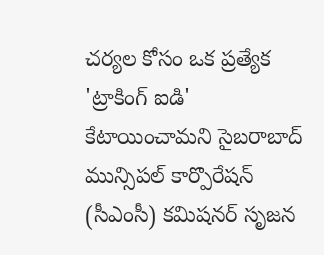చర్యల కోసం ఒక ప్రత్యేక 'ట్రాకింగ్ ఐడి' కేటాయించామని సైబరాబాద్ మున్సిపల్ కార్పొరేషన్ (సీఎంసీ) కమిషనర్ సృజన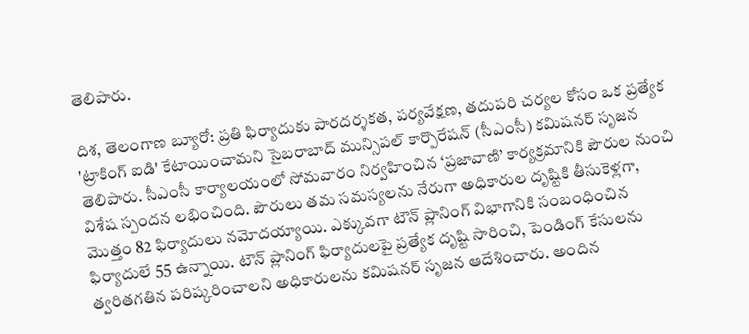తెలిపారు.

దిశ, తెలంగాణ బ్యూరో: ప్రతి ఫిర్యాదుకు పారదర్శకత, పర్యవేక్షణ, తదుపరి చర్యల కోసం ఒక ప్రత్యేక 'ట్రాకింగ్ ఐడి' కేటాయించామని సైబరాబాద్ మున్సిపల్ కార్పొరేషన్ (సీఎంసీ) కమిషనర్ సృజన తెలిపారు. సీఎంసీ కార్యాలయంలో సోమవారం నిర్వహించిన ‘ప్రజావాణి’ కార్యక్రమానికి పౌరుల నుంచి విశేష స్పందన లభించింది. పౌరులు తమ సమస్యలను నేరుగా అధికారుల దృష్టికి తీసుకెళ్లగా, మొత్తం 82 ఫిర్యాదులు నమోదయ్యాయి. ఎక్కువగా టౌన్ ప్లానింగ్ విభాగానికి సంబంధించిన ఫిర్యాదులే 55 ఉన్నాయి. టౌన్ ప్లానింగ్ ఫిర్యాదులపై ప్రత్యేక దృష్టి సారించి, పెండింగ్ కేసులను త్వరితగతిన పరిష్కరించాలని అధికారులను కమిషనర్ సృజన ఆదేశించారు. అందిన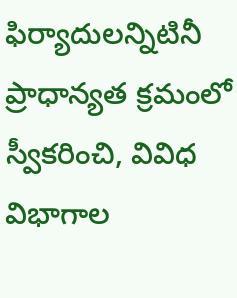ఫిర్యాదులన్నిటినీ ప్రాధాన్యత క్రమంలో స్వీకరించి, వివిధ విభాగాల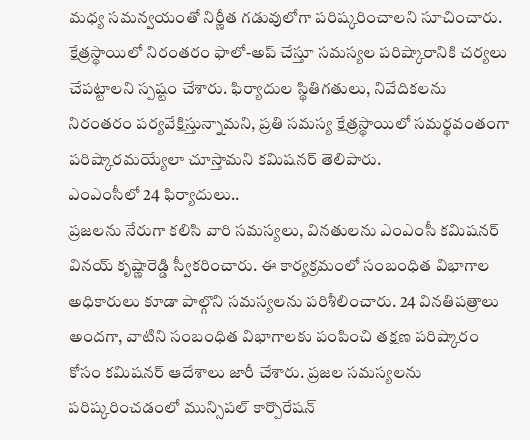మధ్య సమన్వయంతో నిర్ణీత గడువులోగా పరిష్కరించాలని సూచించారు. క్షేత్రస్థాయిలో నిరంతరం ఫాలో-అప్ చేస్తూ సమస్యల పరిష్కారానికి చర్యలు చేపట్టాలని స్పష్టం చేశారు. ఫిర్యాదుల స్థితిగతులు, నివేదికలను నిరంతరం పర్యవేక్షిస్తున్నామని, ప్రతి సమస్య క్షేత్రస్థాయిలో సమర్థవంతంగా పరిష్కారమయ్యేలా చూస్తామని కమిషనర్ తెలిపారు.
ఎంఎంసీలో 24 ఫిర్యాదులు..
ప్రజలను నేరుగా కలిసి వారి సమస్యలు, వినతులను ఎంఎంసీ కమిషనర్ వినయ్ కృష్ణారెడ్డి స్వీకరించారు. ఈ కార్యక్రమంలో సంబంధిత విభాగాల అధికారులు కూడా పాల్గొని సమస్యలను పరిశీలించారు. 24 వినతిపత్రాలు అందగా, వాటిని సంబంధిత విభాగాలకు పంపించి తక్షణ పరిష్కారం కోసం కమిషనర్ ఆదేశాలు జారీ చేశారు. ప్రజల సమస్యలను పరిష్కరించడంలో మున్సిపల్ కార్పొరేషన్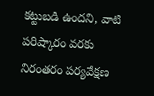కట్టుబడి ఉందని, వాటి పరిష్కారం వరకు నిరంతరం పర్యవేక్షణ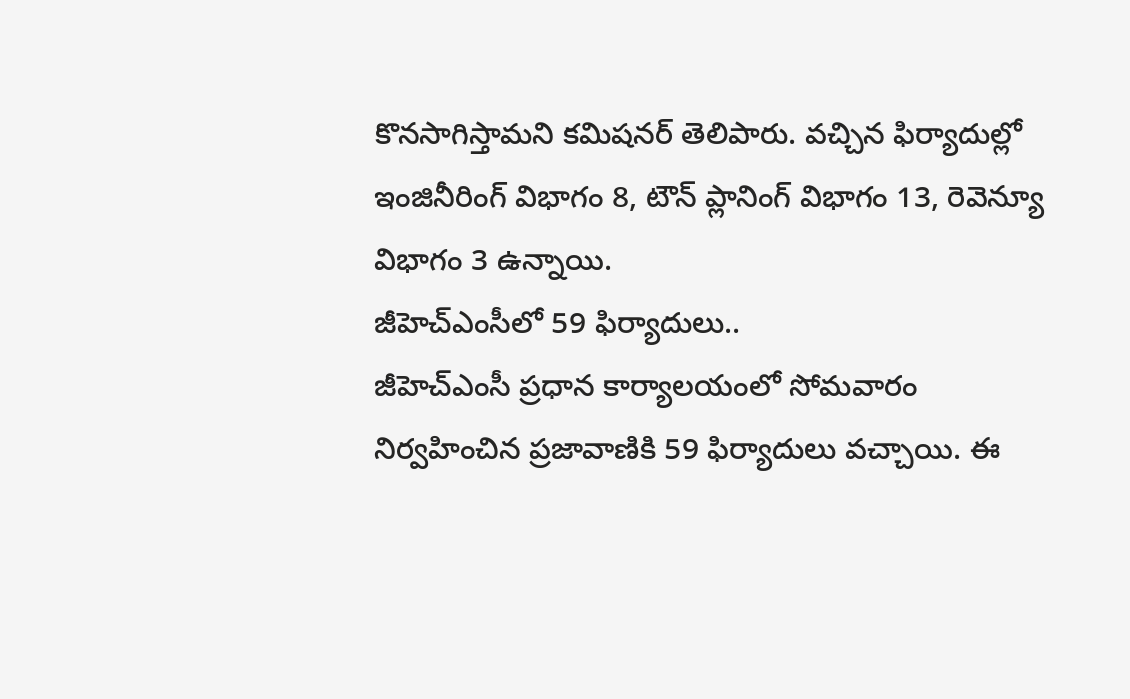కొనసాగిస్తామని కమిషనర్ తెలిపారు. వచ్చిన ఫిర్యాదుల్లో ఇంజినీరింగ్ విభాగం 8, టౌన్ ప్లానింగ్ విభాగం 13, రెవెన్యూ విభాగం 3 ఉన్నాయి.
జీహెచ్ఎంసీలో 59 ఫిర్యాదులు..
జీహెచ్ఎంసీ ప్రధాన కార్యాలయంలో సోమవారం నిర్వహించిన ప్రజావాణికి 59 ఫిర్యాదులు వచ్చాయి. ఈ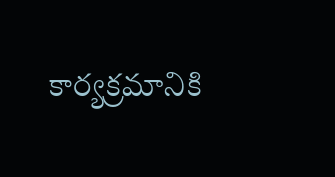కార్యక్రమానికి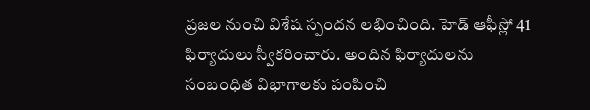ప్రజల నుంచి విశేష స్పందన లభించింది. హెడ్ ఆఫీస్లో 41 ఫిర్యాదులు స్వీకరించారు. అందిన ఫిర్యాదులను సంబంధిత విభాగాలకు పంపించి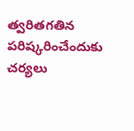త్వరితగతిన పరిష్కరించేందుకు చర్యలు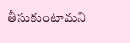తీసుకుంటామని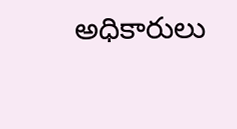అధికారులు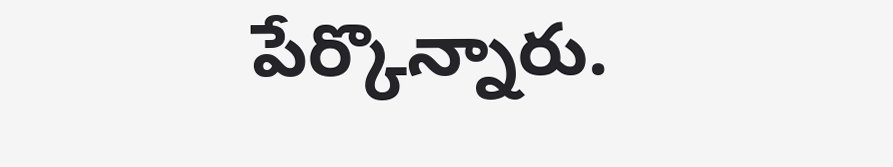పేర్కొన్నారు.